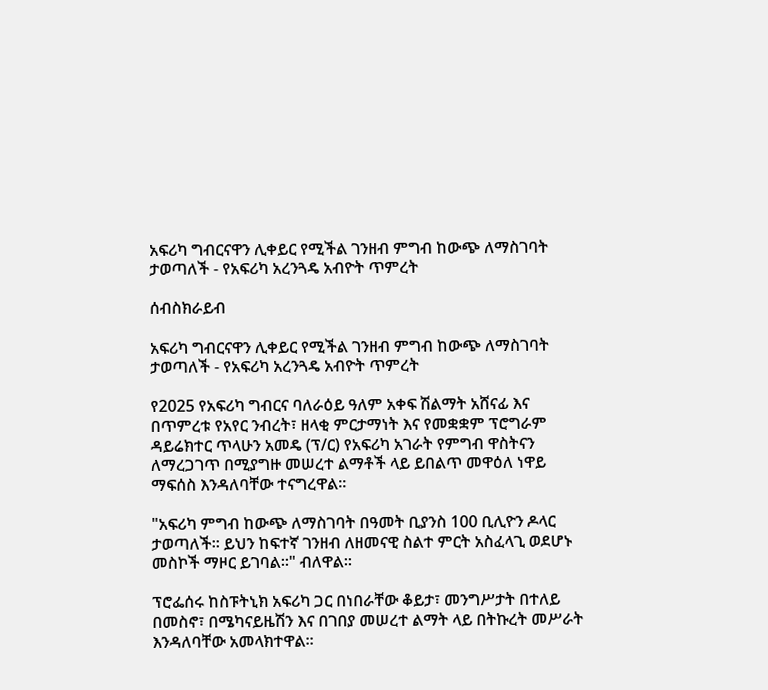አፍሪካ ግብርናዋን ሊቀይር የሚችል ገንዘብ ምግብ ከውጭ ለማስገባት ታወጣለች - የአፍሪካ አረንጓዴ አብዮት ጥምረት

ሰብስክራይብ

አፍሪካ ግብርናዋን ሊቀይር የሚችል ገንዘብ ምግብ ከውጭ ለማስገባት ታወጣለች - የአፍሪካ አረንጓዴ አብዮት ጥምረት

የ2025 የአፍሪካ ግብርና ባለራዕይ ዓለም አቀፍ ሽልማት አሸናፊ እና በጥምረቱ የአየር ንብረት፣ ዘላቂ ምርታማነት እና የመቋቋም ፕሮግራም ዳይሬክተር ጥላሁን አመዴ (ፕ/ር) የአፍሪካ አገራት የምግብ ዋስትናን ለማረጋገጥ በሚያግዙ መሠረተ ልማቶች ላይ ይበልጥ መዋዕለ ነዋይ ማፍሰስ እንዳለባቸው ተናግረዋል።

"አፍሪካ ምግብ ከውጭ ለማስገባት በዓመት ቢያንስ 100 ቢሊዮን ዶላር ታወጣለች። ይህን ከፍተኛ ገንዘብ ለዘመናዊ ስልተ ምርት አስፈላጊ ወደሆኑ መስኮች ማዞር ይገባል።" ብለዋል።

ፕሮፌሰሩ ከስፑትኒክ አፍሪካ ጋር በነበራቸው ቆይታ፣ መንግሥታት በተለይ በመስኖ፣ በሜካናይዜሽን እና በገበያ መሠረተ ልማት ላይ በትኩረት መሥራት እንዳለባቸው አመላክተዋል።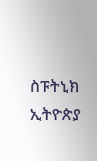ስፑትኒክ ኢትዮጵያ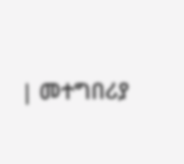| መተግበሪያ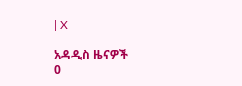| X

አዳዲስ ዜናዎች
0